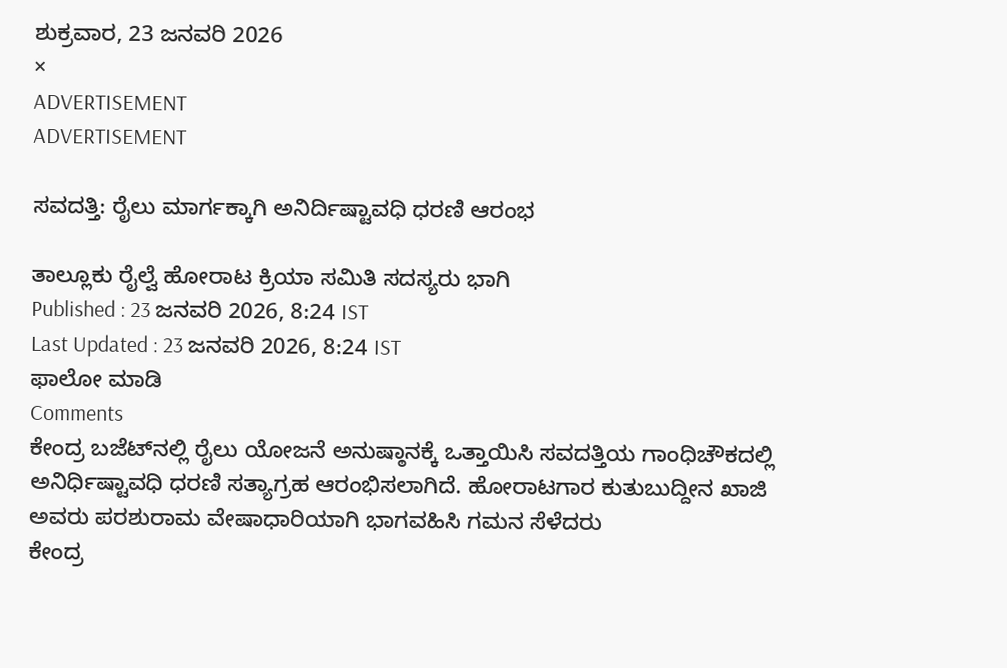ಶುಕ್ರವಾರ, 23 ಜನವರಿ 2026
×
ADVERTISEMENT
ADVERTISEMENT

ಸವದತ್ತಿ: ರೈಲು ಮಾರ್ಗಕ್ಕಾಗಿ ಅನಿರ್ದಿಷ್ಟಾವಧಿ ಧರಣಿ ಆರಂಭ

ತಾಲ್ಲೂಕು ರೈಲ್ವೆ ಹೋರಾಟ ಕ್ರಿಯಾ ಸಮಿತಿ ಸದಸ್ಯರು ಭಾಗಿ
Published : 23 ಜನವರಿ 2026, 8:24 IST
Last Updated : 23 ಜನವರಿ 2026, 8:24 IST
ಫಾಲೋ ಮಾಡಿ
Comments
ಕೇಂದ್ರ ಬಜೆಟ್‌ನಲ್ಲಿ ರೈಲು ಯೋಜನೆ ಅನುಷ್ಠಾನಕ್ಕೆ ಒತ್ತಾಯಿಸಿ ಸವದತ್ತಿಯ ಗಾಂಧಿಚೌಕದಲ್ಲಿ ಅನಿರ್ಧಿಷ್ಟಾವಧಿ ಧರಣಿ ಸತ್ಯಾಗ್ರಹ ಆರಂಭಿಸಲಾಗಿದೆ. ಹೋರಾಟಗಾರ ಕುತುಬುದ್ದೀನ ಖಾಜಿ ಅವರು ಪರಶುರಾಮ ವೇಷಾಧಾರಿಯಾಗಿ ಭಾಗವಹಿಸಿ ಗಮನ ಸೆಳೆದರು
ಕೇಂದ್ರ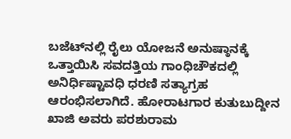ಬಜೆಟ್‌ನಲ್ಲಿ ರೈಲು ಯೋಜನೆ ಅನುಷ್ಠಾನಕ್ಕೆ ಒತ್ತಾಯಿಸಿ ಸವದತ್ತಿಯ ಗಾಂಧಿಚೌಕದಲ್ಲಿ ಅನಿರ್ಧಿಷ್ಟಾವಧಿ ಧರಣಿ ಸತ್ಯಾಗ್ರಹ ಆರಂಭಿಸಲಾಗಿದೆ. ಹೋರಾಟಗಾರ ಕುತುಬುದ್ದೀನ ಖಾಜಿ ಅವರು ಪರಶುರಾಮ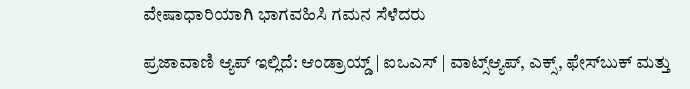ವೇಷಾಧಾರಿಯಾಗಿ ಭಾಗವಹಿಸಿ ಗಮನ ಸೆಳೆದರು

ಪ್ರಜಾವಾಣಿ ಆ್ಯಪ್ ಇಲ್ಲಿದೆ: ಆಂಡ್ರಾಯ್ಡ್ | ಐಒಎಸ್ | ವಾಟ್ಸ್ಆ್ಯಪ್, ಎಕ್ಸ್, ಫೇಸ್‌ಬುಕ್ ಮತ್ತು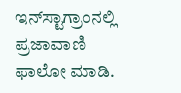ಇನ್‌ಸ್ಟಾಗ್ರಾಂನಲ್ಲಿ ಪ್ರಜಾವಾಣಿ ಫಾಲೋ ಮಾಡಿ.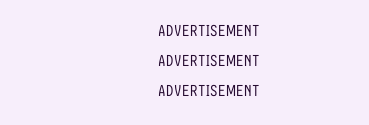ADVERTISEMENT
ADVERTISEMENT
ADVERTISEMENT